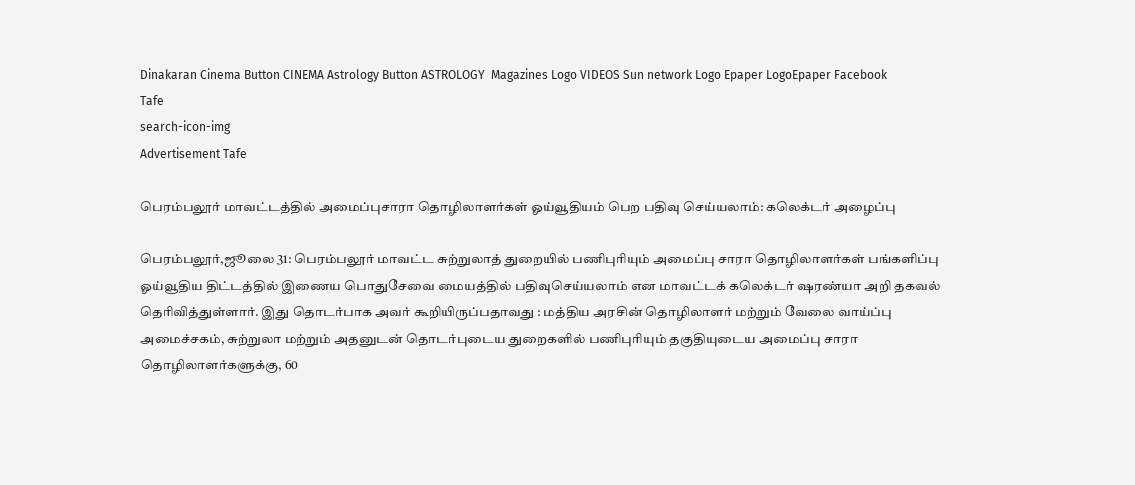Dinakaran Cinema Button CINEMA Astrology Button ASTROLOGY  Magazines Logo VIDEOS Sun network Logo Epaper LogoEpaper Facebook
Tafe
search-icon-img
Advertisement Tafe

பெரம்பலூர் மாவட்டத்தில் அமைப்புசாரா தொழிலாளர்கள் ஓய்வூதியம் பெற பதிவு செய்யலாம்: கலெக்டர் அழைப்பு

பெரம்பலூர்,ஜூலை 31: பெரம்பலூர் மாவட்ட சுற்றுலாத் துறையில் பணிபுரியும் அமைப்பு சாரா தொழிலாளர்கள் பங்களிப்பு ஓய்வூதிய திட்டத்தில் இணைய பொதுசேவை மையத்தில் பதிவுசெய்யலாம் என மாவட்டக் கலெக்டர் ஷரண்யா அறி தகவல் தெரிவித்துள்ளார். இது தொடர்பாக அவர் கூறியிருப்பதாவது : மத்திய அரசின் தொழிலாளர் மற்றும் வேலை வாய்ப்பு அமைச்சகம், சுற்றுலா மற்றும் அதனுடன் தொடர்புடைய துறைகளில் பணிபுரியும் தகுதியுடைய அமைப்பு சாரா தொழிலாளர்களுக்கு, 60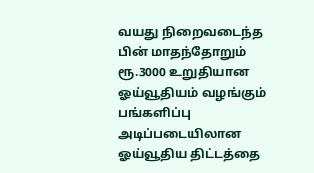வயது நிறைவடைந்த பின் மாதந்தோறும் ரூ.3000 உறுதியான ஓய்வூதியம் வழங்கும் பங்களிப்பு அடிப்படையிலான ஓய்வூதிய திட்டத்தை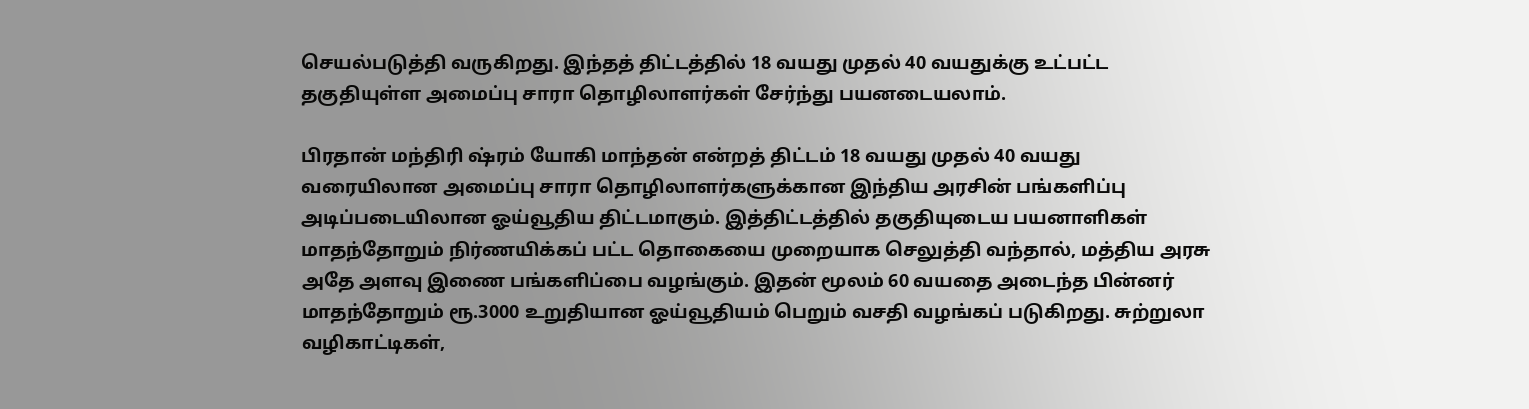செயல்படுத்தி வருகிறது. இந்தத் திட்டத்தில் 18 வயது முதல் 40 வயதுக்கு உட்பட்ட தகுதியுள்ள அமைப்பு சாரா தொழிலாளர்கள் சேர்ந்து பயனடையலாம்.

பிரதான் மந்திரி ஷ்ரம் யோகி மாந்தன் என்றத் திட்டம் 18 வயது முதல் 40 வயது வரையிலான அமைப்பு சாரா தொழிலாளர்களுக்கான இந்திய அரசின் பங்களிப்பு அடிப்படையிலான ஓய்வூதிய திட்டமாகும். இத்திட்டத்தில் தகுதியுடைய பயனாளிகள் மாதந்தோறும் நிர்ணயிக்கப் பட்ட தொகையை முறையாக செலுத்தி வந்தால், மத்திய அரசு அதே அளவு இணை பங்களிப்பை வழங்கும். இதன் மூலம் 60 வயதை அடைந்த பின்னர் மாதந்தோறும் ரூ.3000 உறுதியான ஓய்வூதியம் பெறும் வசதி வழங்கப் படுகிறது. சுற்றுலா வழிகாட்டிகள்,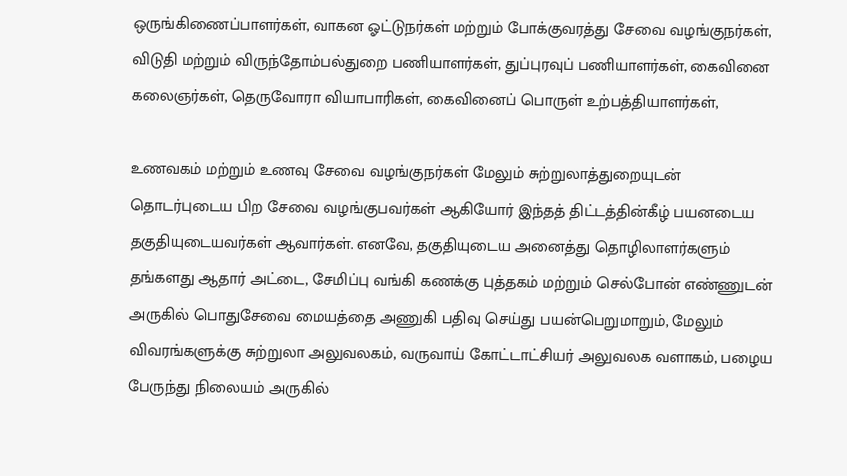ஒருங்கிணைப்பாளர்கள், வாகன ஓட்டுநர்கள் மற்றும் போக்குவரத்து சேவை வழங்குநர்கள், விடுதி மற்றும் விருந்தோம்பல்துறை பணியாளர்கள், துப்புரவுப் பணியாளர்கள், கைவினை கலைஞர்கள், தெருவோரா வியாபாரிகள், கைவினைப் பொருள் உற்பத்தியாளர்கள்,

உணவகம் மற்றும் உணவு சேவை வழங்குநர்கள் மேலும் சுற்றுலாத்துறையுடன் தொடர்புடைய பிற சேவை வழங்குபவர்கள் ஆகியோர் இந்தத் திட்டத்தின்கீழ் பயனடைய தகுதியுடையவர்கள் ஆவார்கள். எனவே, தகுதியுடைய அனைத்து தொழிலாளர்களும் தங்களது ஆதார் அட்டை, சேமிப்பு வங்கி கணக்கு புத்தகம் மற்றும் செல்போன் எண்ணுடன் அருகில் பொதுசேவை மையத்தை அணுகி பதிவு செய்து பயன்பெறுமாறும், மேலும் விவரங்களுக்கு சுற்றுலா அலுவலகம், வருவாய் கோட்டாட்சியர் அலுவலக வளாகம், பழைய பேருந்து நிலையம் அருகில்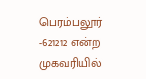பெரம்பலூர் -621212 என்ற முகவரியில்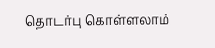தொடர்பு கொள்ளலாம்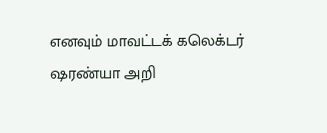எனவும் மாவட்டக் கலெக்டர் ஷரண்யா அறி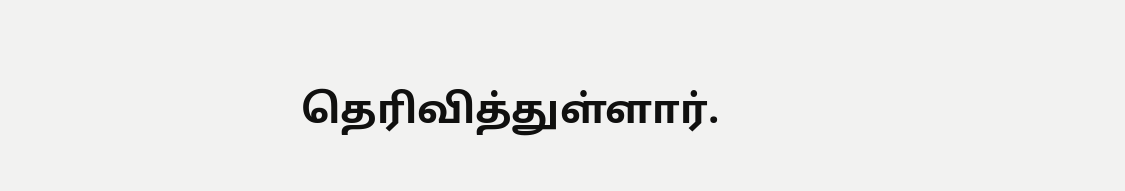தெரிவித்துள்ளார்.